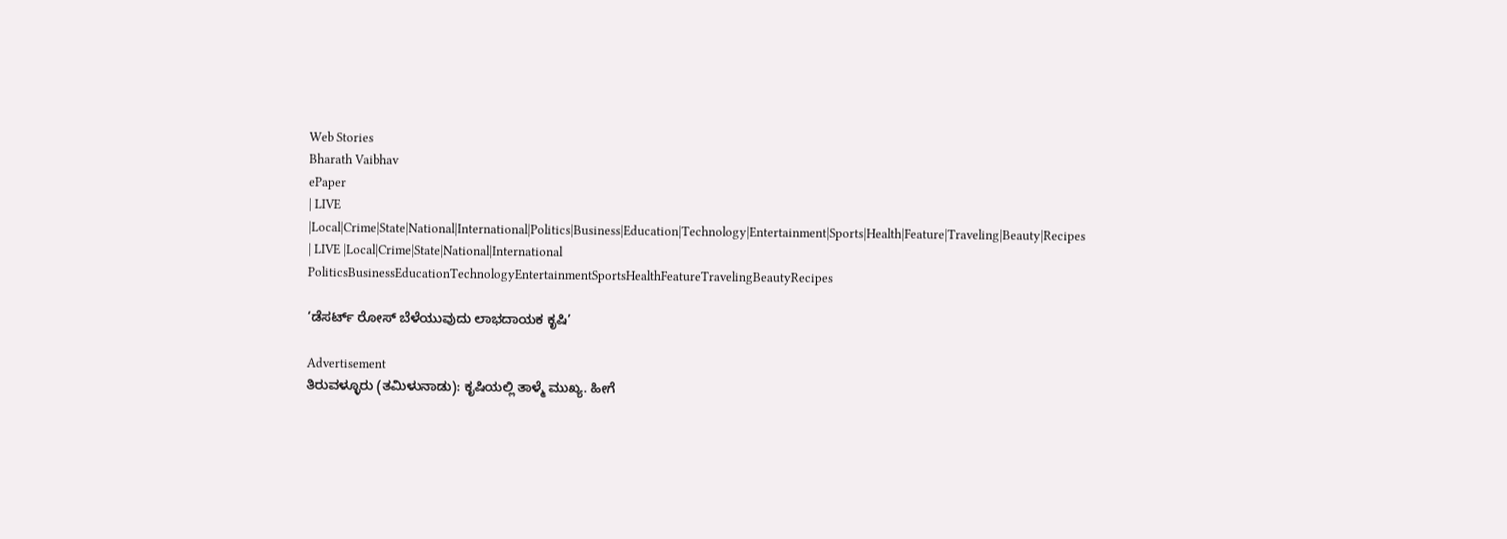Web Stories
Bharath Vaibhav
ePaper
| LIVE |Local|Crime|State|National|International|Politics|Business|Education|Technology|Entertainment|Sports|Health|Feature|Traveling|Beauty|Recipes
| LIVE |Local|Crime|State|National|International
PoliticsBusinessEducationTechnologyEntertainmentSportsHealthFeatureTravelingBeautyRecipes

‘ಡೆಸರ್ಟ್ ರೋಸ್ ಬೆಳೆಯುವುದು ಲಾಭದಾಯಕ ಕೃಷಿ’

Advertisement
ತಿರುವಳ್ಳೂರು (ತಮಿಳುನಾಡು): ಕೃಷಿಯಲ್ಲಿ ತಾಳ್ಮೆ ಮುಖ್ಯ. ಹೀಗೆ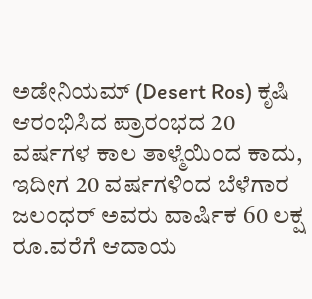ಅಡೇನಿಯಮ್ (Desert Ros) ಕೃಷಿ ಆರಂಭಿಸಿದ ಪ್ರಾರಂಭದ 20 ವರ್ಷಗಳ ಕಾಲ ತಾಳ್ಮೆಯಿಂದ ಕಾದು, ಇದೀಗ 20 ವರ್ಷಗಳಿಂದ ಬೆಳೆಗಾರ ಜಲಂಧರ್ ಅವರು ವಾರ್ಷಿಕ 60 ಲಕ್ಷ ರೂ.ವರೆಗೆ ಆದಾಯ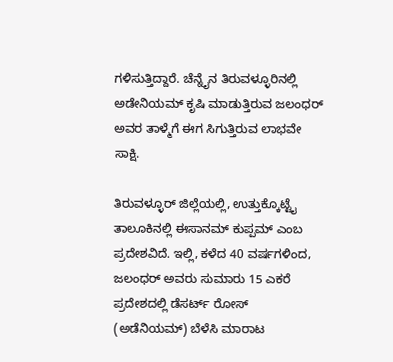ಗಳಿಸುತ್ತಿದ್ದಾರೆ. ಚೆನ್ನೈನ ತಿರುವಳ್ಳೂರಿನಲ್ಲಿ ಅಡೇನಿಯಮ್ ಕೃಷಿ ಮಾಡುತ್ತಿರುವ ಜಲಂಧರ್ ಅವರ ತಾಳ್ಮೆಗೆ ಈಗ ಸಿಗುತ್ತಿರುವ ಲಾಭವೇ ಸಾಕ್ಷಿ.

ತಿರುವಳ್ಳೂರ್ ಜಿಲ್ಲೆಯಲ್ಲಿ, ಉತ್ತುಕ್ಕೊಟ್ಟೈ ತಾಲೂಕಿನಲ್ಲಿ ಈಸಾನಮ್ ಕುಪ್ಪಮ್ ಎಂಬ ಪ್ರದೇಶವಿದೆ. ಇಲ್ಲಿ, ಕಳೆದ 40 ವರ್ಷಗಳಿಂದ, ಜಲಂಧರ್ ಅವರು ಸುಮಾರು 15 ಎಕರೆ ಪ್ರದೇಶದಲ್ಲಿ ಡೆಸರ್ಟ್ ರೋಸ್ (ಅಡೆನಿಯಮ್) ಬೆಳೆಸಿ ಮಾರಾಟ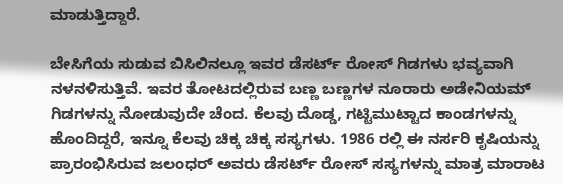ಮಾಡುತ್ತಿದ್ದಾರೆ.

ಬೇಸಿಗೆಯ ಸುಡುವ ಬಿಸಿಲಿನಲ್ಲೂ ಇವರ ಡೆಸರ್ಟ್ ರೋಸ್ ಗಿಡಗಳು ಭವ್ಯವಾಗಿ ನಳನಳಿಸುತ್ತಿವೆ. ಇವರ ತೋಟದಲ್ಲಿರುವ ಬಣ್ಣ ಬಣ್ಣಗಳ ನೂರಾರು ಅಡೇನಿಯಮ್ ಗಿಡಗಳನ್ನು ನೋಡುವುದೇ ಚೆಂದ. ಕೆಲವು ದೊಡ್ಡ, ಗಟ್ಟಿಮುಟ್ಟಾದ ಕಾಂಡಗಳನ್ನು ಹೊಂದಿದ್ದರೆ, ಇನ್ನೂ ಕೆಲವು ಚಿಕ್ಕ ಚಿಕ್ಕ ಸಸ್ಯಗಳು. 1986 ರಲ್ಲಿ ಈ ನರ್ಸರಿ ಕೃಷಿಯನ್ನು ಪ್ರಾರಂಭಿಸಿರುವ ಜಲಂಧರ್ ಅವರು ಡೆಸರ್ಟ್ ರೋಸ್ ಸಸ್ಯಗಳನ್ನು ಮಾತ್ರ ಮಾರಾಟ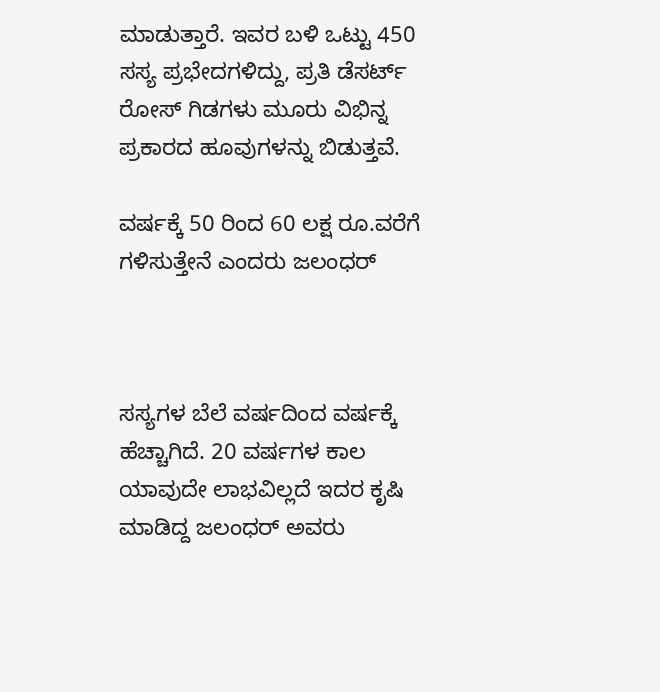ಮಾಡುತ್ತಾರೆ. ಇವರ ಬಳಿ ಒಟ್ಟು 450 ಸಸ್ಯ ಪ್ರಭೇದಗಳಿದ್ದು, ಪ್ರತಿ ಡೆಸರ್ಟ್ ರೋಸ್ ಗಿಡಗಳು ಮೂರು ವಿಭಿನ್ನ ಪ್ರಕಾರದ ಹೂವುಗಳನ್ನು ಬಿಡುತ್ತವೆ.

ವರ್ಷಕ್ಕೆ 50 ರಿಂದ 60 ಲಕ್ಷ ರೂ.ವರೆಗೆ ಗಳಿಸುತ್ತೇನೆ ಎಂದರು ಜಲಂಧರ್



ಸಸ್ಯಗಳ ಬೆಲೆ ವರ್ಷದಿಂದ ವರ್ಷಕ್ಕೆ ಹೆಚ್ಚಾಗಿದೆ. 20 ವರ್ಷಗಳ ಕಾಲ ಯಾವುದೇ ಲಾಭವಿಲ್ಲದೆ ಇದರ ಕೃಷಿ ಮಾಡಿದ್ದ ಜಲಂಧರ್ ಅವರು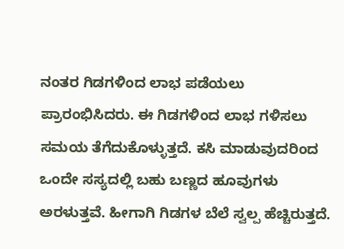ನಂತರ ಗಿಡಗಳಿಂದ ಲಾಭ ಪಡೆಯಲು ಪ್ರಾರಂಭಿಸಿದರು. ಈ ಗಿಡಗಳಿಂದ ಲಾಭ ಗಳಿಸಲು ಸಮಯ ತೆಗೆದುಕೊಳ್ಳುತ್ತದೆ. ಕಸಿ ಮಾಡುವುದರಿಂದ ಒಂದೇ ಸಸ್ಯದಲ್ಲಿ ಬಹು ಬಣ್ಣದ ಹೂವುಗಳು ಅರಳುತ್ತವೆ. ಹೀಗಾಗಿ ಗಿಡಗಳ ಬೆಲೆ ಸ್ವಲ್ಪ ಹೆಚ್ಚಿರುತ್ತದೆ.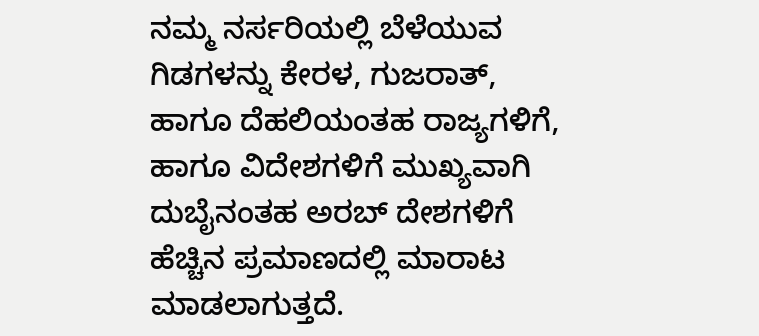ನಮ್ಮ ನರ್ಸರಿಯಲ್ಲಿ ಬೆಳೆಯುವ ಗಿಡಗಳನ್ನು ಕೇರಳ, ಗುಜರಾತ್, ಹಾಗೂ ದೆಹಲಿಯಂತಹ ರಾಜ್ಯಗಳಿಗೆ, ಹಾಗೂ ವಿದೇಶಗಳಿಗೆ ಮುಖ್ಯವಾಗಿ ದುಬೈನಂತಹ ಅರಬ್ ದೇಶಗಳಿಗೆ ಹೆಚ್ಚಿನ ಪ್ರಮಾಣದಲ್ಲಿ ಮಾರಾಟ ಮಾಡಲಾಗುತ್ತದೆ.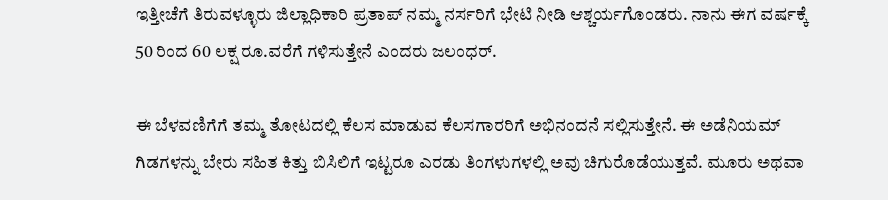ಇತ್ತೀಚೆಗೆ ತಿರುವಳ್ಳೂರು ಜಿಲ್ಲಾಧಿಕಾರಿ ಪ್ರತಾಪ್ ನಮ್ಮ ನರ್ಸರಿಗೆ ಭೇಟಿ ನೀಡಿ ಆಶ್ಚರ್ಯಗೊಂಡರು. ನಾನು ಈಗ ವರ್ಷಕ್ಕೆ 50 ರಿಂದ 60 ಲಕ್ಷ ರೂ.ವರೆಗೆ ಗಳಿಸುತ್ತೇನೆ ಎಂದರು ಜಲಂಧರ್.

ಈ ಬೆಳವಣಿಗೆಗೆ ತಮ್ಮ ತೋಟದಲ್ಲಿ ಕೆಲಸ ಮಾಡುವ ಕೆಲಸಗಾರರಿಗೆ ಅಭಿನಂದನೆ ಸಲ್ಲಿಸುತ್ತೇನೆ. ಈ ಅಡೆನಿಯಮ್ ಗಿಡಗಳನ್ನು ಬೇರು ಸಹಿತ ಕಿತ್ತು ಬಿಸಿಲಿಗೆ ಇಟ್ಟರೂ ಎರಡು ತಿಂಗಳುಗಳಲ್ಲಿ ಅವು ಚಿಗುರೊಡೆಯುತ್ತವೆ. ಮೂರು ಅಥವಾ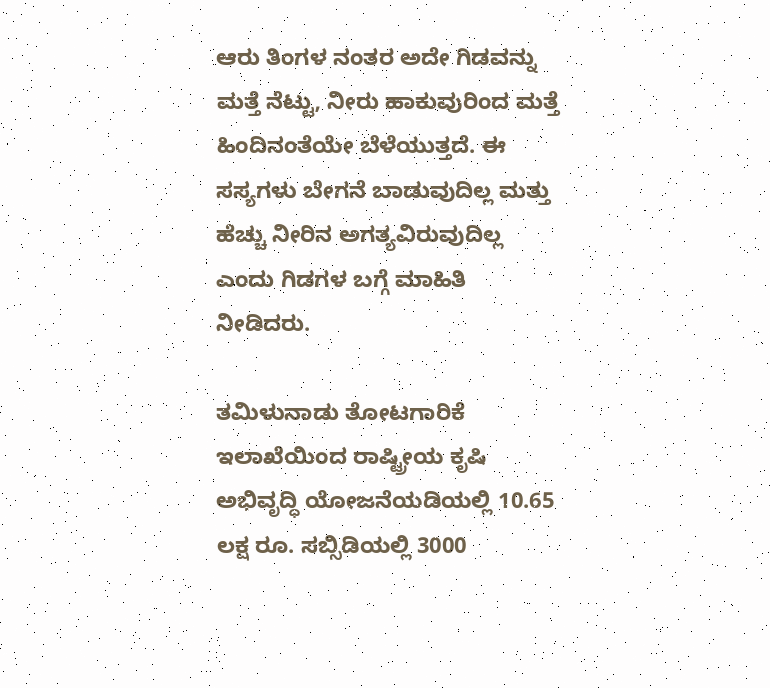ಆರು ತಿಂಗಳ ನಂತರ ಅದೇ ಗಿಡವನ್ನು ಮತ್ತೆ ನೆಟ್ಟು, ನೀರು ಹಾಕುವುರಿಂದ ಮತ್ತೆ ಹಿಂದಿನಂತೆಯೇ ಬೆಳೆಯುತ್ತದೆ. ಈ ಸಸ್ಯಗಳು ಬೇಗನೆ ಬಾಡುವುದಿಲ್ಲ ಮತ್ತು ಹೆಚ್ಚು ನೀರಿನ ಅಗತ್ಯವಿರುವುದಿಲ್ಲ ಎಂದು ಗಿಡಗಳ ಬಗ್ಗೆ ಮಾಹಿತಿ ನೀಡಿದರು.

ತಮಿಳುನಾಡು ತೋಟಗಾರಿಕೆ ಇಲಾಖೆಯಿಂದ ರಾಷ್ಟ್ರೀಯ ಕೃಷಿ ಅಭಿವೃದ್ಧಿ ಯೋಜನೆಯಡಿಯಲ್ಲಿ 10.65 ಲಕ್ಷ ರೂ. ಸಬ್ಸಿಡಿಯಲ್ಲಿ 3000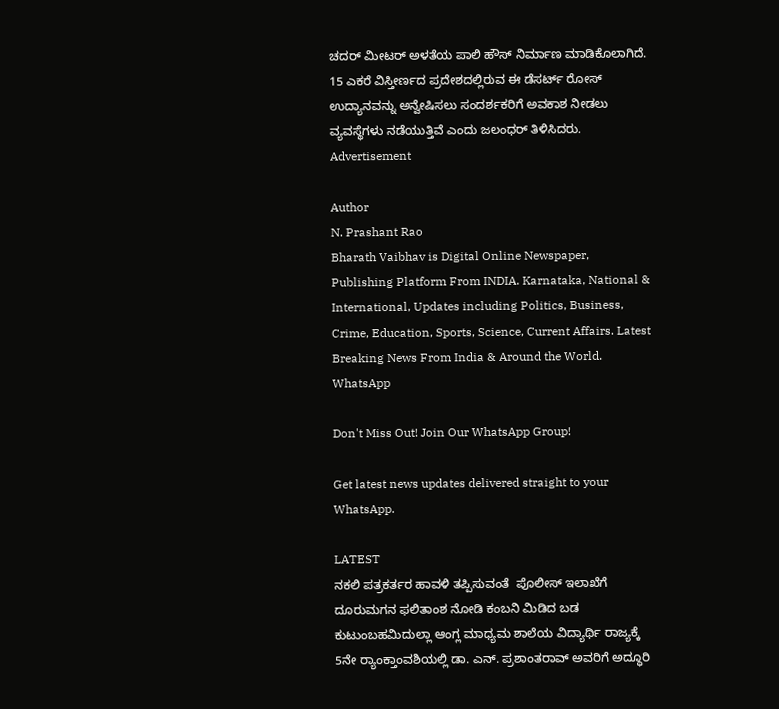ಚದರ್ ಮೀಟರ್ ಅಳತೆಯ ಪಾಲಿ ಹೌಸ್ ನಿರ್ಮಾಣ ಮಾಡಿಕೊಲಾಗಿದೆ. 15 ಎಕರೆ ವಿಸ್ತೀರ್ಣದ ಪ್ರದೇಶದಲ್ಲಿರುವ ಈ ಡೆಸರ್ಟ್ ರೋಸ್ ಉದ್ಯಾನವನ್ನು ಅನ್ವೇಷಿಸಲು ಸಂದರ್ಶಕರಿಗೆ ಅವಕಾಶ ನೀಡಲು ವ್ಯವಸ್ಥೆಗಳು ನಡೆಯುತ್ತಿವೆ ಎಂದು ಜಲಂಧರ್ ತಿಳಿಸಿದರು.
Advertisement

Author
N. Prashant Rao
Bharath Vaibhav is Digital Online Newspaper, Publishing Platform From INDIA. Karnataka, National & International, Updates including Politics, Business, Crime, Education, Sports, Science, Current Affairs. Latest Breaking News From India & Around the World.
WhatsApp

Don't Miss Out! Join Our WhatsApp Group!

Get latest news updates delivered straight to your WhatsApp.

LATEST
ನಕಲಿ ಪತ್ರಕರ್ತರ ಹಾವಳಿ ತಪ್ಪಿಸುವಂತೆ  ಪೊಲೀಸ್ ಇಲಾಖೆಗೆ ದೂರುಮಗನ ಫಲಿತಾಂಶ ನೋಡಿ ಕಂಬನಿ ಮಿಡಿದ ಬಡ ಕುಟುಂಬಹಮಿದುಲ್ಲಾ ಆಂಗ್ಲ ಮಾಧ್ಯಮ ಶಾಲೆಯ ವಿದ್ಯಾರ್ಥಿ ರಾಜ್ಯಕ್ಕೆ 5ನೇ ರ್‍ಯಾಂಕ್ತಾಂವಶಿಯಲ್ಲಿ ಡಾ. ಎನ್. ಪ್ರಶಾಂತರಾವ್ ಅವರಿಗೆ ಅದ್ಧೂರಿ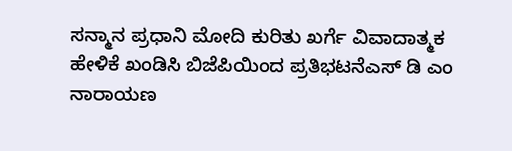ಸನ್ಮಾನ ಪ್ರಧಾನಿ ಮೋದಿ ಕುರಿತು ಖರ್ಗೆ ವಿವಾದಾತ್ಮಕ ಹೇಳಿಕೆ ಖಂಡಿಸಿ ಬಿಜೆಪಿಯಿಂದ ಪ್ರತಿಭಟನೆಎಸ್ ಡಿ ಎಂ ನಾರಾಯಣ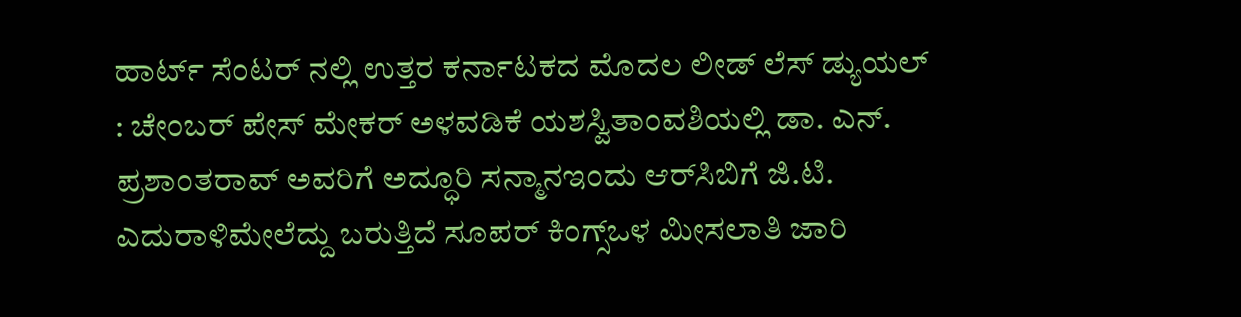ಹಾರ್ಟ್ ಸೆಂಟರ್ ನಲ್ಲಿ ಉತ್ತರ ಕರ್ನಾಟಕದ ಮೊದಲ ಲೀಡ್ ಲೆಸ್ ಡ್ಯುಯಲ್ : ಚೇಂಬರ್ ಪೇಸ್ ಮೇಕರ್ ಅಳವಡಿಕೆ ಯಶಸ್ವಿತಾಂವಶಿಯಲ್ಲಿ ಡಾ. ಎನ್. ಪ್ರಶಾಂತರಾವ್ ಅವರಿಗೆ ಅದ್ಧೂರಿ ಸನ್ಮಾನಇಂದು ಆರ್‌ಸಿಬಿಗೆ ಜಿ.ಟಿ. ಎದುರಾಳಿಮೇಲೆದ್ದು ಬರುತ್ತಿದೆ ಸೂಪರ್ ಕಿಂಗ್ಸ್ಒಳ ಮೀಸಲಾತಿ ಜಾರಿ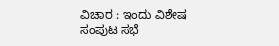ವಿಚಾರ : ಇಂದು ವಿಶೇಷ ಸಂಪುಟ ಸಭೆ